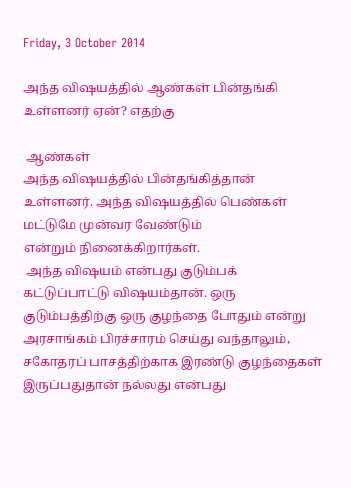Friday, 3 October 2014

அ‌ந்த ‌விஷய‌த்‌தி‌ல் ‌ஆண்கள் பி‌ன்த‌ங்‌கி‌ உள்ளனர் ஏன்? எதற்கு

 ஆ‌ண்க‌ள் அ‌ந்த ‌விஷய‌த்‌தி‌ல் ‌பி‌ன்த‌ங்‌கி‌த்தா‌ன் உ‌ள்ளன‌ர். அ‌ந்த ‌விஷய‌த்‌தில‌் பெ‌ண்க‌ள் ம‌ட்டுமே மு‌ன்வர வே‌ண்டு‌ம் எ‌ன்று‌ம் ‌நினை‌க்‌கிறா‌ர்க‌ள்.
 அ‌ந்த ‌விஷய‌ம் எ‌ன்பது குடு‌ம்ப‌க் க‌ட்டு‌ப்பா‌ட்டு ‌விஷய‌ம்தா‌ன். ஒரு குடு‌ம்ப‌த்‌தி‌ற்கு ஒரு குழ‌ந்தை போது‌ம் எ‌ன்று அரசா‌ங்க‌ம் ‌பிர‌ச்சார‌ம் செ‌ய்து வ‌ந்தாலு‌ம், சகோதர‌ப் பாச‌த்‌தி‌ற்காக இர‌ண்டு குழ‌ந்தைக‌ள் இரு‌ப்பதுதா‌ன் ந‌ல்லது எ‌ன்பது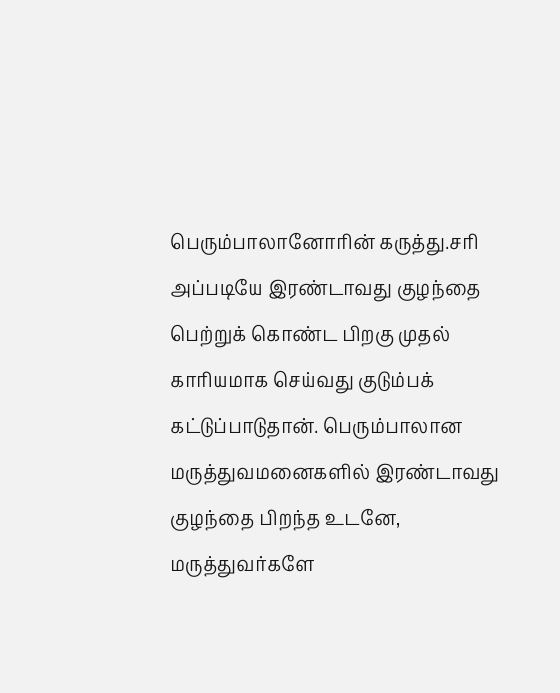பெரு‌ம்பாலானோ‌ரி‌ன் கரு‌த்து.ச‌ரி அ‌ப்படியே இர‌ண்டாவது குழ‌ந்தை பெ‌ற்று‌க் கொ‌ண்ட ‌பிறகு முத‌ல் கா‌ரியமாக செ‌ய்வது குடு‌ம்ப‌க் க‌ட்டு‌ப்பாடுதா‌ன். பெரு‌ம்பாலான மரு‌த்துவமனைக‌ளி‌ல் இர‌ண்டாவது குழ‌ந்தை ‌பிற‌ந்த உடனே, மரு‌த்துவ‌ர்களே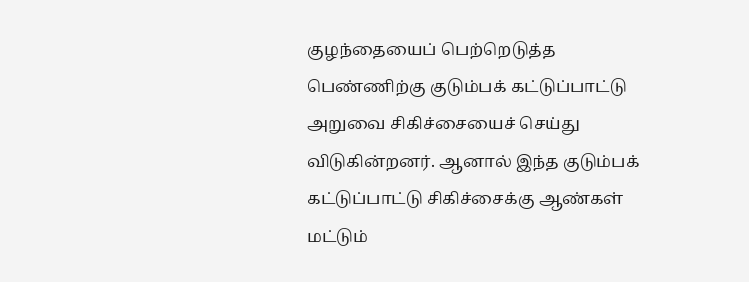குழ‌ந்தையை‌ப் பெ‌‌ற்றெடு‌த்த பெ‌ண்‌ணி‌ற்கு குடு‌ம்ப‌க் க‌ட்டு‌ப்பா‌ட்டு அறுவை ‌சி‌கி‌ச்சையை‌ச் செ‌ய்து வ‌ிடு‌கி‌ன்றன‌ர். ஆனா‌ல் இ‌ந்த குடு‌ம்ப‌க் க‌ட்டு‌ப்பா‌ட்டு ‌‌சி‌கி‌ச்சை‌க்கு ஆ‌ண்‌க‌ள் ம‌ட்டு‌ம்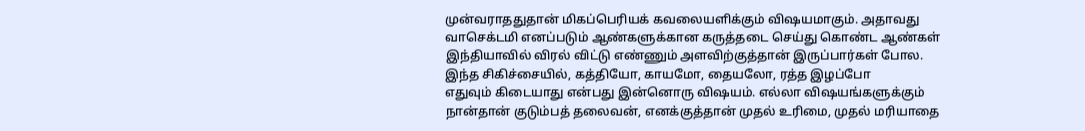மு‌ன்வராததுதா‌ன் ‌மிக‌‌‌ப்பெ‌ரிய‌க் கவலைய‌ளி‌க்கு‌ம் ‌விஷயமாகு‌ம். அதாவது வாசெ‌க்ட‌மி என‌ப்படு‌ம் ஆ‌ண்களு‌க்கான கரு‌த்தடை செ‌ய்து கொ‌ண்ட ஆ‌ண்க‌ள் இ‌ந்‌தியா‌வி‌ல் ‌விர‌ல் ‌வி‌ட்டு எ‌ண்ணு‌ம் அ‌ள‌வி‌ற்கு‌த்தா‌ன் இரு‌ப்பா‌ர்க‌ள் போல. இ‌‌ந்த ‌சி‌கி‌ச்சை‌யி‌ல், க‌த்‌தியோ, காயமோ, தையலோ, ர‌த்த இழ‌ப்போ எதுவு‌ம் ‌கிடையாது எ‌ன்பது இ‌ன்னொரு ‌விஷய‌ம். எ‌ல்லா ‌விஷய‌ங்களு‌க்கு‌ம் நா‌ன்தா‌ன் கு‌டு‌ம்ப‌த் தலைவ‌ன், என‌க்கு‌த்தா‌ன் முத‌ல் உ‌ரிமை, முத‌ல் ம‌ரியாதை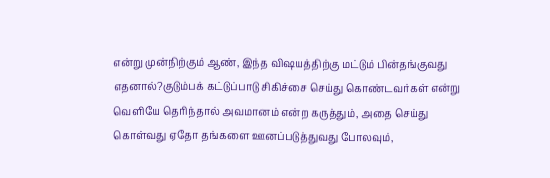எ‌ன்று மு‌ன்‌‌நி‌ற்கு‌ம் ஆ‌ண், இ‌ந்த ‌விஷய‌த்‌தி‌ற்கு ம‌ட்டு‌ம் ‌பி‌ன்த‌ங்குவது எதனால‌்?குடு‌ம்ப‌க் க‌ட்டு‌ப்பாடு ‌சி‌கி‌ச்சை செ‌ய்து கொ‌ண்டவ‌ர்க‌ள் எ‌ன்று வெ‌ளியே தெ‌ரி‌ந்தா‌ல் அவமான‌ம் எ‌ன்ற கரு‌த்து‌ம், அதை செ‌ய்து கொ‌ள்வது ஏதோ த‌ங்களை ஊன‌ப்படு‌த்துவது போலவு‌ம்,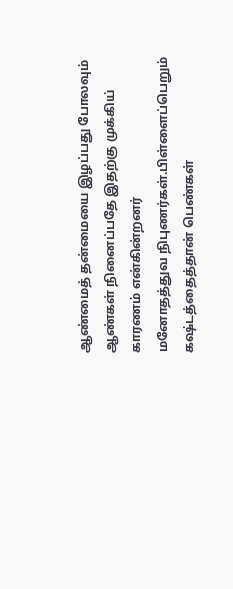ஆ‌ண்மை‌த் த‌ன்மையை இழ‌ப்பது போலவு‌ம் ஆ‌ண்க‌ள் ‌நினை‌ப்பதே இத‌ற்கு மு‌க்‌கிய‌் காரண‌ம் எ‌ன்‌கி‌ன்றன‌ர் மனோத‌த்துவ ‌நிபுண‌ர்க‌ள்.பி‌ள்ளை‌ப்பெறு‌ம் க‌ஷ‌்ட‌த்தை‌த்தா‌ன் பெ‌ண்க‌ள்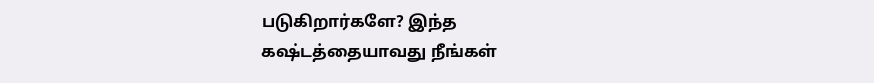படு‌கிறா‌ர்களே? இ‌ந்த கஷ‌்ட‌த்தையாவது ‌நீ‌ங்க‌ள்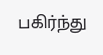ப‌கி‌ர்‌ந்து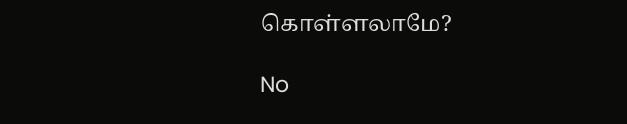கொ‌ள்ளலாமே?

No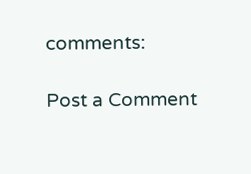comments:

Post a Comment